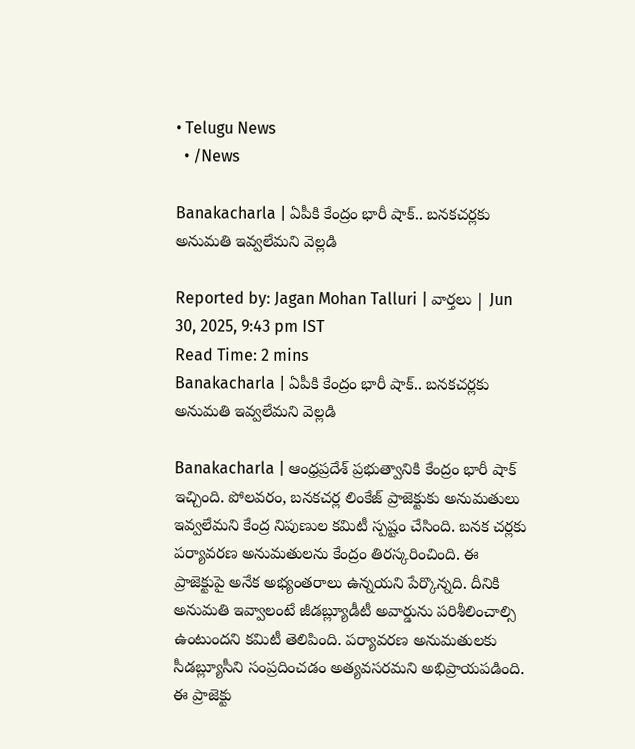• Telugu News
  • /News

Banakacharla | ఏపీకి కేంద్రం భారీ షాక్‌.. బనకచర్లకు అనుమతి ఇవ్వలేమని వెల్లడి

Reported by: Jagan Mohan Talluri | వార్త‌లు | Jun 30, 2025, 9:43 pm IST
Read Time: 2 mins
Banakacharla | ఏపీకి కేంద్రం భారీ షాక్‌.. బనకచర్లకు అనుమతి ఇవ్వలేమని వెల్లడి

Banakacharla | ఆంధ్రప్రదేశ్‌ ప్రభుత్వానికి కేంద్రం భారీ షాక్‌ ఇచ్చింది. పోలవరం, బనకచర్ల లింకేజ్‌ ప్రాజెక్టుకు అనుమతులు ఇవ్వలేమని కేంద్ర నిపుణుల కమిటీ స్పష్టం చేసింది. బనక చర్లకు పర్యావరణ అనుమతులను కేంద్రం తిరస్కరించింది. ఈ ప్రాజెక్టుపై అనేక అభ్యంతరాలు ఉన్నయని పేర్కొన్నది. దీనికి అనుమతి ఇవ్వాలంటే జీడబ్ల్యూడీటీ అవార్డును పరిశీలించాల్సి ఉంటుందని కమిటీ తెలిపింది. పర్యావరణ అనుమతులకు సీడబ్ల్యూసీని సంప్రదించడం అత్యవసరమని అభిప్రాయపడింది. ఈ ప్రాజెక్టు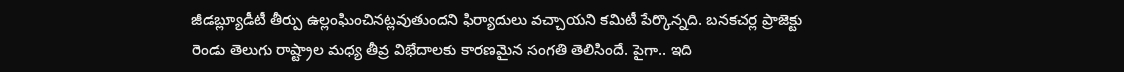జీడబ్ల్యూడీటీ తీర్పు ఉల్లంఘించినట్లవుతుందని ఫిర్యాదులు వచ్చాయని కమిటీ పేర్కొన్నది. బనకచర్ల ప్రాజెక్టు రెండు తెలుగు రాష్ట్రాల మధ్య తీవ్ర విభేదాలకు కారణమైన సంగతి తెలిసిందే. పైగా.. ఇది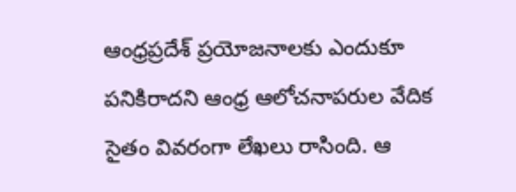ఆంధ్రప్రదేశ్‌ ప్రయోజనాలకు ఎందుకూ పనికిరాదని ఆంధ్ర ఆలోచనాపరుల వేదిక సైతం వివరంగా లేఖలు రాసింది. ఆ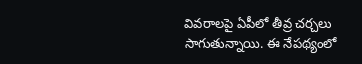వివరాలపై ఏపీలో తీవ్ర చర్చలు సాగుతున్నాయి. ఈ నేపథ్యంలో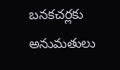బనకచర్లకు అనుమతులు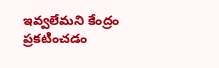ఇవ్వలేమని కేంద్రం ప్రకటించడం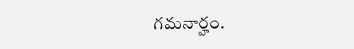గమనార్హం.